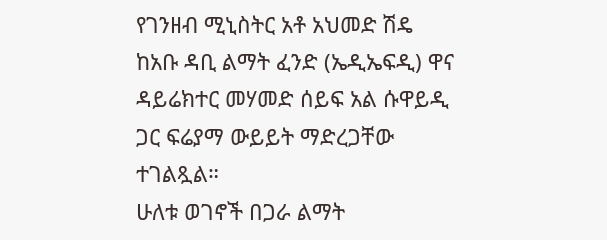የገንዘብ ሚኒስትር አቶ አህመድ ሽዴ ከአቡ ዳቢ ልማት ፈንድ (ኤዲኤፍዲ) ዋና ዳይሬክተር መሃመድ ሰይፍ አል ሱዋይዲ ጋር ፍሬያማ ውይይት ማድረጋቸው ተገልጿል።
ሁለቱ ወገኖች በጋራ ልማት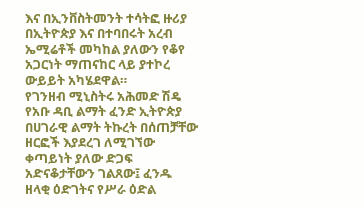እና በኢንቨስትመንት ተሳትፎ ዙሪያ በኢትዮጵያ እና በተባበሩት አረብ ኤሚሬቶች መካከል ያለውን የቆየ አጋርነት ማጠናከር ላይ ያተኮረ ውይይት አካሄደዋል።
የገንዘብ ሚኒስትሩ አሕመድ ሽዴ የአቡ ዳቢ ልማት ፈንድ ኢትዮጵያ በሀገራዊ ልማት ትኩረት በሰጠቻቸው ዘርፎች እያደረገ ለሚገኘው ቀጣይነት ያለው ድጋፍ አድናቆታቸውን ገልጸው፤ ፈንዱ ዘላቂ ዕድገትና የሥራ ዕድል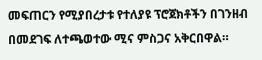መፍጠርን የሚያበረታቱ የተለያዩ ፕሮጀክቶችን በገንዘብ በመደገፍ ለተጫወተው ሚና ምስጋና አቅርበዋል።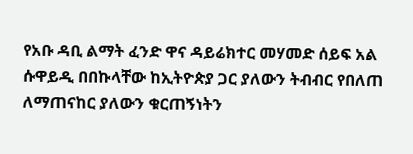የአቡ ዳቢ ልማት ፈንድ ዋና ዳይሬክተር መሃመድ ሰይፍ አል ሱዋይዲ በበኩላቸው ከኢትዮጵያ ጋር ያለውን ትብብር የበለጠ ለማጠናከር ያለውን ቁርጠኝነትን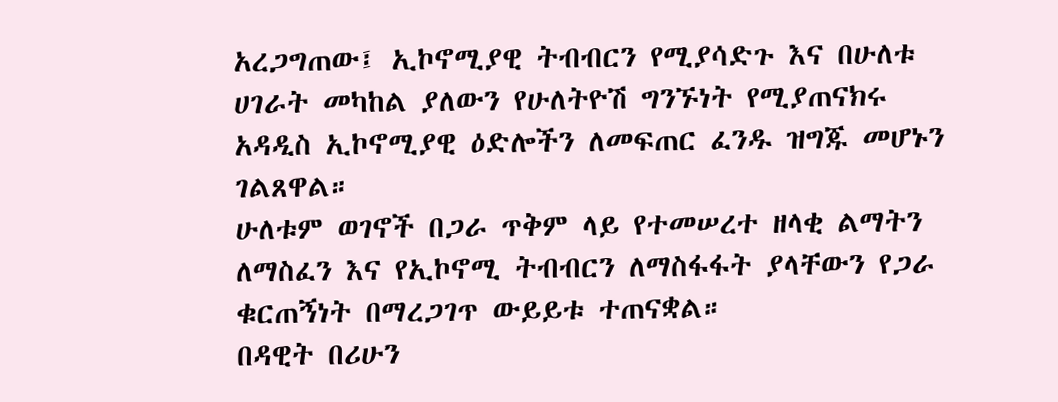አረጋግጠው፤ ኢኮኖሚያዊ ትብብርን የሚያሳድጉ እና በሁለቱ ሀገራት መካከል ያለውን የሁለትዮሽ ግንኙነት የሚያጠናክሩ አዳዲስ ኢኮኖሚያዊ ዕድሎችን ለመፍጠር ፈንዱ ዝግጁ መሆኑን ገልጸዋል።
ሁለቱም ወገኖች በጋራ ጥቅም ላይ የተመሠረተ ዘላቂ ልማትን ለማስፈን እና የኢኮኖሚ ትብብርን ለማስፋፋት ያላቸውን የጋራ ቁርጠኝነት በማረጋገጥ ውይይቱ ተጠናቋል።
በዳዊት በሪሁን